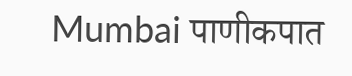Mumbai पाणीकपात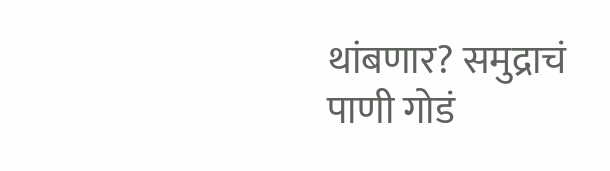थांबणार? समुद्राचं पाणी गोडं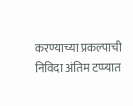करण्याच्या प्रकल्पाची निविदा अंतिम टप्प्यात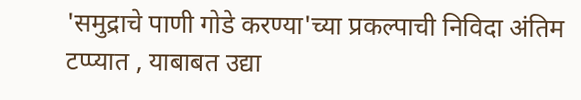'समुद्राचे पाणी गोडे करण्या'च्या प्रकल्पाची निविदा अंतिम टप्प्यात , याबाबत उद्या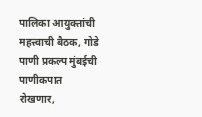पालिका आयुक्तांची महत्त्वाची बैठक, गोडे पाणी प्रकल्प मुंबईची पाणीकपात रोखणार,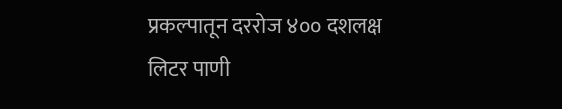प्रकल्पातून दररोज ४०० दशलक्ष लिटर पाणी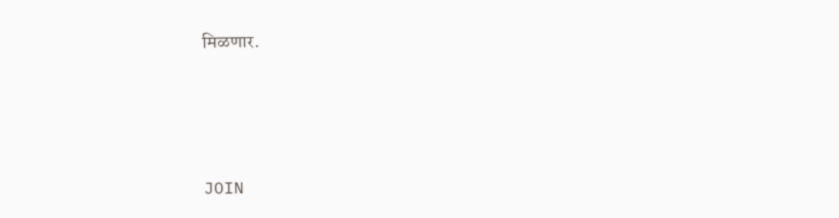मिळणार.





JOIN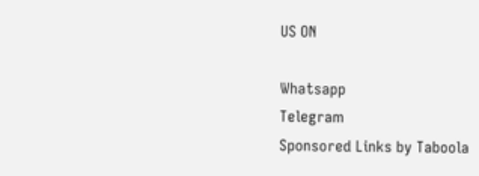US ON

Whatsapp
Telegram
Sponsored Links by Taboola